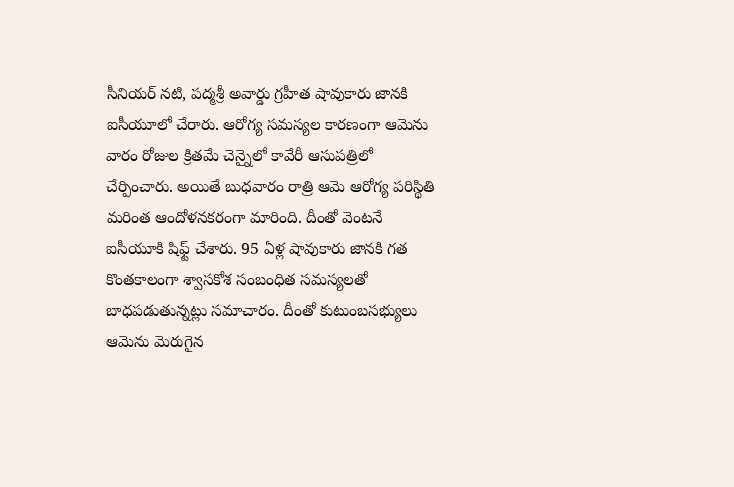సీనియర్ నటి, పద్మశ్రీ అవార్డు గ్రహీత షావుకారు జానకి ఐసీయూలో చేరారు. ఆరోగ్య సమస్యల కారణంగా ఆమెను వారం రోజుల క్రితమే చెన్నైలో కావేరీ ఆసుపత్రిలో చేర్పించారు. అయితే బుధవారం రాత్రి ఆమె ఆరోగ్య పరిస్థితి మరింత ఆందోళనకరంగా మారింది. దీంతో వెంటనే ఐసీయూకి షిఫ్ట్ చేశారు. 95 ఏళ్ల షావుకారు జానకి గత కొంతకాలంగా శ్వాసకోశ సంబంధిత సమస్యలతో బాధపడుతున్నట్లు సమాచారం. దీంతో కుటుంబసభ్యులు ఆమెను మెరుగైన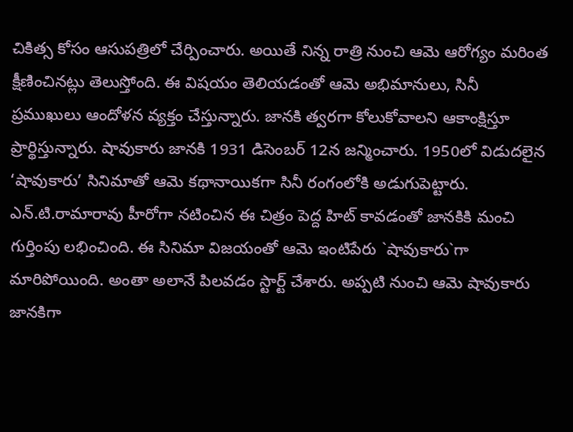చికిత్స కోసం ఆసుపత్రిలో చేర్పించారు. అయితే నిన్న రాత్రి నుంచి ఆమె ఆరోగ్యం మరింత క్షీణించినట్లు తెలుస్తోంది. ఈ విషయం తెలియడంతో ఆమె అభిమానులు, సినీ ప్రముఖులు ఆందోళన వ్యక్తం చేస్తున్నారు. జానకి త్వరగా కోలుకోవాలని ఆకాంక్షిస్తూ ప్రార్థిస్తున్నారు. షావుకారు జానకి 1931 డిసెంబర్ 12న జన్మించారు. 1950లో విడుదలైన ‘షావుకారు’ సినిమాతో ఆమె కథానాయికగా సినీ రంగంలోకి అడుగుపెట్టారు. ఎన్.టి.రామారావు హీరోగా నటించిన ఈ చిత్రం పెద్ద హిట్ కావడంతో జానకికి మంచి గుర్తింపు లభించింది. ఈ సినిమా విజయంతో ఆమె ఇంటిపేరు `షావుకారు`గా మారిపోయింది. అంతా అలానే పిలవడం స్టార్ట్ చేశారు. అప్పటి నుంచి ఆమె షావుకారు జానకిగా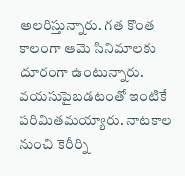అలరిస్తున్నారు. గత కొంత కాలంగా ఆమె సినిమాలకు దూరంగా ఉంటున్నారు. వయసుపైబడటంతో ఇంటికే పరిమితమయ్యారు. నాటకాల నుంచి కెరీర్ని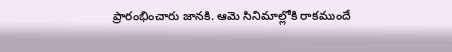ప్రారంభించారు జానకి. ఆమె సినిమాల్లోకి రాకముందే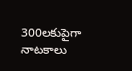300లకుపైగా నాటకాలు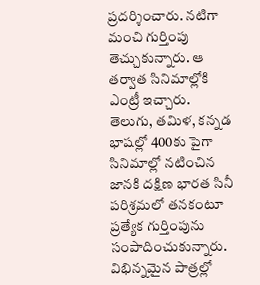ప్రదర్శించారు. నటిగా మంచి గుర్తింపు తెచ్చుకున్నారు. ఆ తర్వాత సినిమాల్లోకి ఎంట్రీ ఇచ్చారు. తెలుగు, తమిళ, కన్నడ భాషల్లో 400కు పైగా సినిమాల్లో నటించిన జానకి దక్షిణ భారత సినీ పరిశ్రమలో తనకంటూ ప్రత్యేక గుర్తింపును సంపాదించుకున్నారు. విభిన్నమైన పాత్రల్లో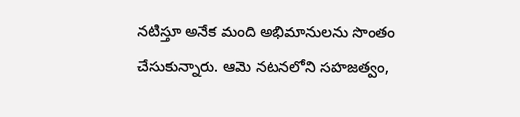నటిస్తూ అనేక మంది అభిమానులను సొంతం చేసుకున్నారు. ఆమె నటనలోని సహజత్వం,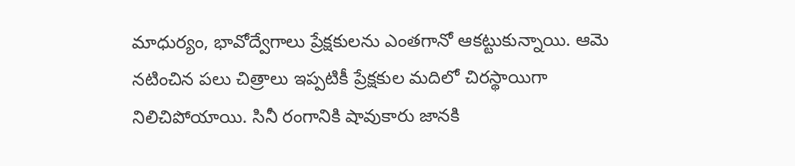మాధుర్యం, భావోద్వేగాలు ప్రేక్షకులను ఎంతగానో ఆకట్టుకున్నాయి. ఆమె నటించిన పలు చిత్రాలు ఇప్పటికీ ప్రేక్షకుల మదిలో చిరస్థాయిగా నిలిచిపోయాయి. సినీ రంగానికి షావుకారు జానకి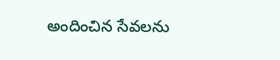అందించిన సేవలను